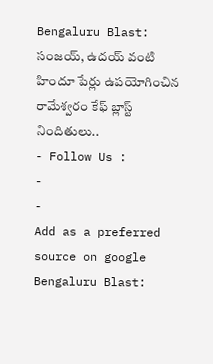Bengaluru Blast: సంజయ్, ఉదయ్ వంటి హిందూ పేర్లు ఉపయోగించిన రామేశ్వరం కేఫ్ బ్లాస్ట్ నిందితులు..
- Follow Us :
-
-
Add as a preferred
source on google
Bengaluru Blast: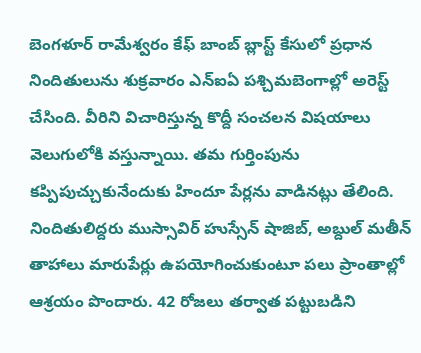బెంగళూర్ రామేశ్వరం కేఫ్ బాంబ్ బ్లాస్ట్ కేసులో ప్రధాన నిందితులును శుక్రవారం ఎన్ఐఏ పశ్చిమబెంగాల్లో అరెస్ట్ చేసింది. వీరిని విచారిస్తున్న కొద్దీ సంచలన విషయాలు వెలుగులోకి వస్తున్నాయి. తమ గుర్తింపును కప్పిపుచ్చుకునేందుకు హిందూ పేర్లను వాడినట్లు తేలింది. నిందితులిద్దరు ముస్సావిర్ హుస్సేన్ షాజిబ్, అబ్దుల్ మతీన్ తాహాలు మారుపేర్లు ఉపయోగించుకుంటూ పలు ప్రాంతాల్లో ఆశ్రయం పొందారు. 42 రోజలు తర్వాత పట్టుబడిని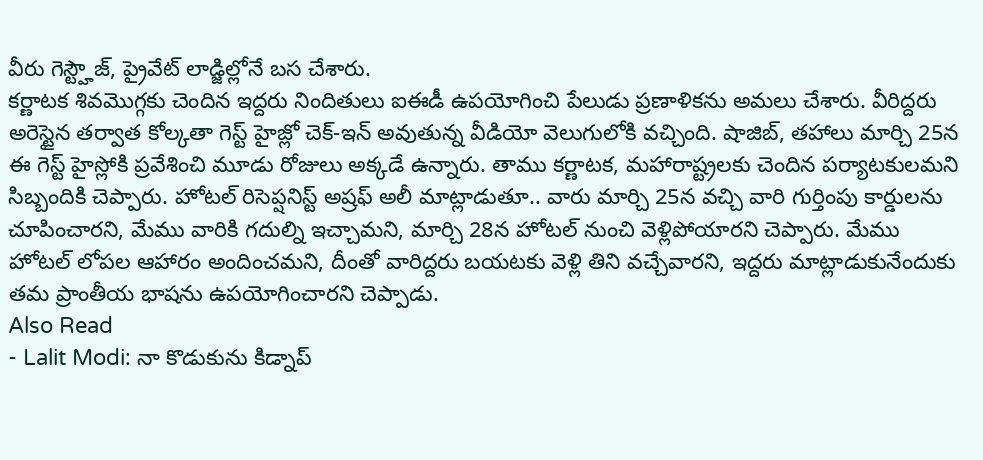వీరు గెస్ట్హౌజ్, ప్రైవేట్ లాడ్జిల్లోనే బస చేశారు.
కర్ణాటక శివమొగ్గకు చెందిన ఇద్దరు నిందితులు ఐఈడీ ఉపయోగించి పేలుడు ప్రణాళికను అమలు చేశారు. వీరిద్దరు అరెస్టైన తర్వాత కోల్కతా గెస్ట్ హైజ్లో చెక్-ఇన్ అవుతున్న వీడియో వెలుగులోకి వచ్చింది. షాజిబ్, తహాలు మార్చి 25న ఈ గెస్ట్ హైస్లోకి ప్రవేశించి మూడు రోజులు అక్కడే ఉన్నారు. తాము కర్ణాటక, మహారాష్ట్రలకు చెందిన పర్యాటకులమని సిబ్బందికి చెప్పారు. హోటల్ రిసెప్షనిస్ట్ అష్రఫ్ అలీ మాట్లాడుతూ.. వారు మార్చి 25న వచ్చి వారి గుర్తింపు కార్డులను చూపించారని, మేము వారికి గదుల్ని ఇచ్చామని, మార్చి 28న హోటల్ నుంచి వెళ్లిపోయారని చెప్పారు. మేము హోటల్ లోపల ఆహారం అందించమని, దీంతో వారిద్దరు బయటకు వెళ్లి తిని వచ్చేవారని, ఇద్దరు మాట్లాడుకునేందుకు తమ ప్రాంతీయ భాషను ఉపయోగించారని చెప్పాడు.
Also Read
- Lalit Modi: నా కొడుకును కిడ్నాప్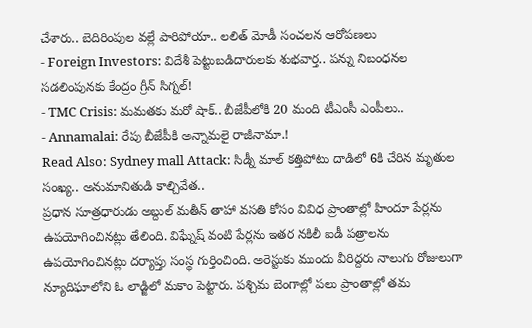చేశారు.. బెదిరింపుల వల్లే పారిపోయా.. లలిత్ మోడీ సంచలన ఆరోపణలు
- Foreign Investors: విదేశీ పెట్టుబడిదారులకు శుభవార్త.. పన్ను నిబంధనల సడలింపునకు కేంద్రం గ్రీన్ సిగ్నల్!
- TMC Crisis: మమతకు మరో షాక్.. బీజేపీలోకి 20 మంది టీఎంసీ ఎంపీలు..
- Annamalai: రేపు బీజేపీకి అన్నామలై రాజీనామా.!
Read Also: Sydney mall Attack: సిడ్నీ మాల్ కత్తిపోటు దాడిలో 6కి చేరిన మృతుల సంఖ్య.. అనుమానితుడి కాల్చివేత..
ప్రధాన సూత్రధారుడు అబ్దుల్ మతీన్ తాహా వసతి కోసం వివిధ ప్రాంతాల్లో హిందూ పేర్లను ఉపయోగించినట్లు తేలింది. విఘ్నేష్ వంటి పేర్లను ఇతర నకిలీ ఐడీ పత్రాలను ఉపయోగించినట్లు దర్యాప్తు సంస్థ గుర్తించింది. అరెస్టుకు ముందు వీరిద్దరు నాలుగు రోజులుగా న్యూదిఘాలోని ఓ లాడ్జిలో మకాం పెట్టారు. పశ్చిమ బెంగాల్లో పలు ప్రాంతాల్లో తమ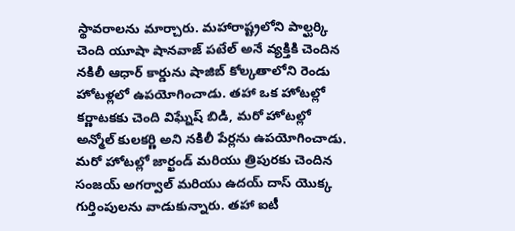స్థావరాలను మార్చారు. మహారాష్ట్రలోని పాల్ఘర్కి చెంది యూషా షానవాజ్ పటేల్ అనే వ్యక్తికి చెందిన నకిలీ ఆధార్ కార్డును షాజిబ్ కోల్కతాలోని రెండు హోటళ్లలో ఉపయోగించాడు. తహా ఒక హోటల్లో కర్ణాటకకు చెంది విఘ్నేష్ బిడి, మరో హోటల్లో అన్మోల్ కులకర్ణి అని నకిలీ పేర్లను ఉపయోగించాడు. మరో హోటల్లో జార్ఖండ్ మరియు త్రిపురకు చెందిన సంజయ్ అగర్వాల్ మరియు ఉదయ్ దాస్ యొక్క గుర్తింపులను వాడుకున్నారు. తహా ఐటీ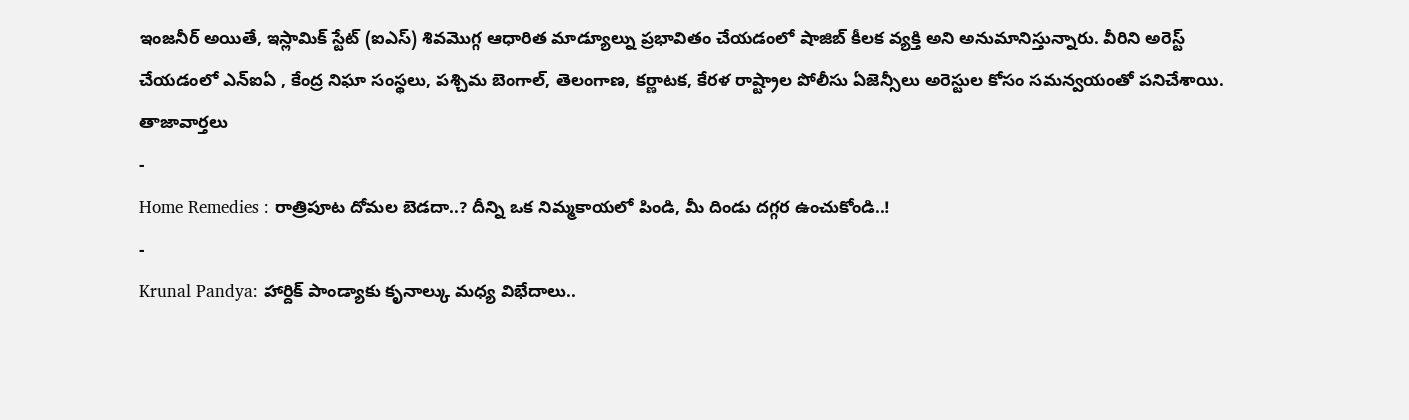ఇంజనీర్ అయితే, ఇస్లామిక్ స్టేట్ (ఐఎస్) శివమొగ్గ ఆధారిత మాడ్యూల్ను ప్రభావితం చేయడంలో షాజిబ్ కీలక వ్యక్తి అని అనుమానిస్తున్నారు. వీరిని అరెస్ట్ చేయడంలో ఎన్ఐఏ , కేంద్ర నిఘా సంస్థలు, పశ్చిమ బెంగాల్, తెలంగాణ, కర్ణాటక, కేరళ రాష్ట్రాల పోలీసు ఏజెన్సీలు అరెస్టుల కోసం సమన్వయంతో పనిచేశాయి.
తాజావార్తలు
-
Home Remedies : రాత్రిపూట దోమల బెడదా..? దీన్ని ఒక నిమ్మకాయలో పిండి, మీ దిండు దగ్గర ఉంచుకోండి..!
-
Krunal Pandya: హార్దిక్ పాండ్యాకు కృనాల్కు మధ్య విభేదాలు..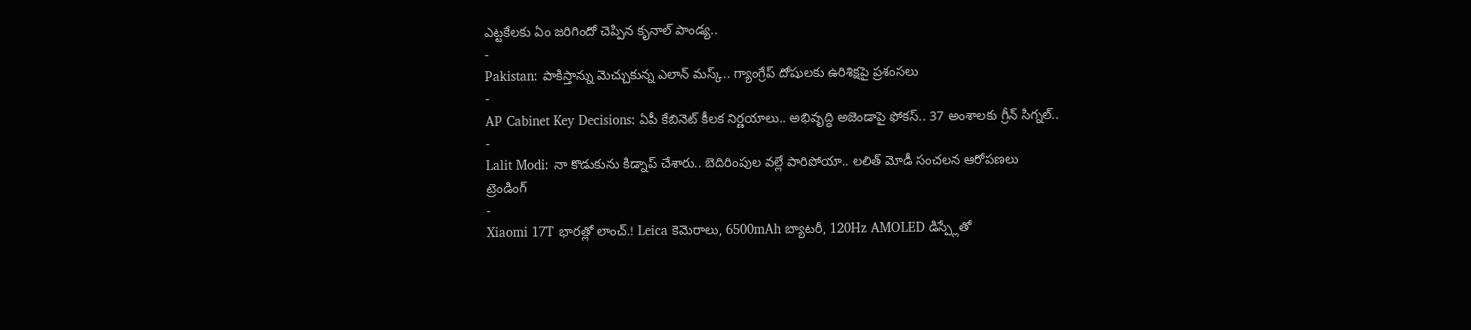ఎట్టకేలకు ఏం జరిగిందో చెప్పిన కృనాల్ పాండ్య..
-
Pakistan: పాకిస్తాన్ను మెచ్చుకున్న ఎలాన్ మస్క్.. గ్యాంగ్రేప్ దోషులకు ఉరిశిక్షపై ప్రశంసలు
-
AP Cabinet Key Decisions: ఏపీ కేబినెట్ కీలక నిర్ణయాలు.. అభివృద్ధి అజెండాపై ఫోకస్.. 37 అంశాలకు గ్రీన్ సిగ్నల్..
-
Lalit Modi: నా కొడుకును కిడ్నాప్ చేశారు.. బెదిరింపుల వల్లే పారిపోయా.. లలిత్ మోడీ సంచలన ఆరోపణలు
ట్రెండింగ్
-
Xiaomi 17T భారత్లో లాంచ్.! Leica కెమెరాలు, 6500mAh బ్యాటరీ, 120Hz AMOLED డిస్ప్లేతో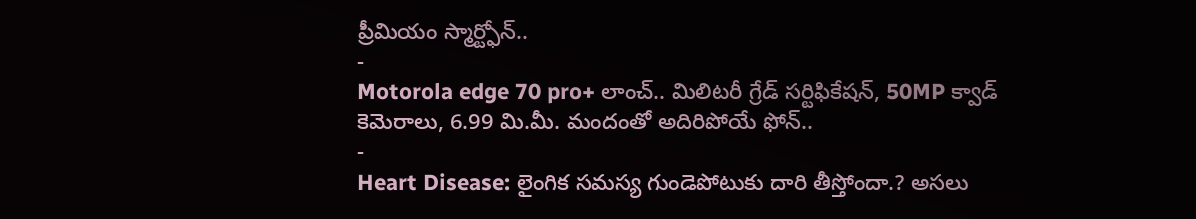ప్రీమియం స్మార్ట్ఫోన్..
-
Motorola edge 70 pro+ లాంచ్.. మిలిటరీ గ్రేడ్ సర్టిఫికేషన్, 50MP క్వాడ్ కెమెరాలు, 6.99 మి.మీ. మందంతో అదిరిపోయే ఫోన్..
-
Heart Disease: లైంగిక సమస్య గుండెపోటుకు దారి తీస్తోందా.? అసలు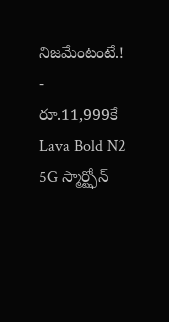నిజమేంటంటే.!
-
రూ.11,999కే Lava Bold N2 5G స్మార్ట్ఫోన్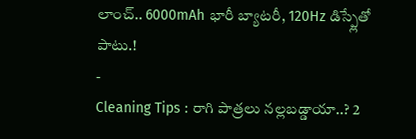లాంచ్.. 6000mAh భారీ బ్యాటరీ, 120Hz డిస్ప్లేతో పాటు.!
-
Cleaning Tips : రాగి పాత్రలు నల్లబడ్డాయా..? 2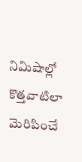నిమిషాల్లో కొత్తవాటిలా మెరిపించే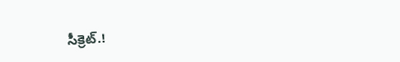సీక్రెట్.!